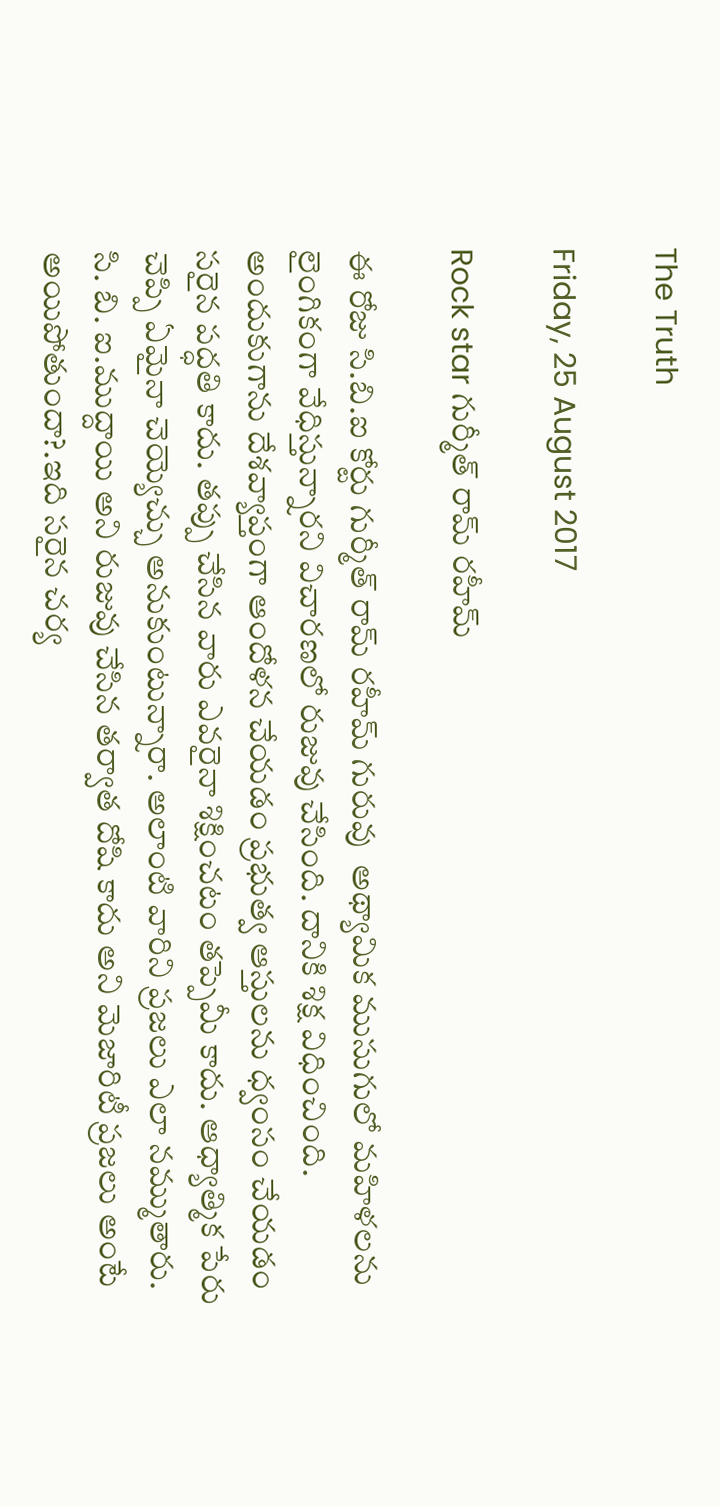The Truth

Friday, 25 August 2017

Rock star గుర్మీత్ రామ్ రహీమ్

ఈ రోజు సి.బి.ఐ కోర్టు గుర్మీత్ రామ్ రహీమ్ గురువు  అథ్యామిక ముసుగులో మహిళలను లైంగికంగా వేధిస్తున్నారని విచారణలో రుజువు చేసింది. దానికి శిక్ష విధించింది. అందుకుగాను దేశవ్యాప్తంగా ఆందోళన చేయడం ప్రభుత్వ ఆస్తులను ధ్వంసం చేయడం సరైన పద్ధతి కాదు. తప్పు చేసిన వారు ఎవరైనా శిక్షించటం తప్పెమీ కాదు. ఆధ్యాత్మిక పేరు చెప్పి ఏమైనా చెయ్యెచ్చు అనుకుంటున్నారా. అలాంటి వారిని ప్రజలు ఎలా నమ్ముతారు. సి. బి. ఐ.ముద్దాయి అని రుజువు చేసిన తర్వాత దోషి కాదు అని మెజారిటీ ప్రజలు అంటే అయిపోతుందా?.ఇది సరైన చర్య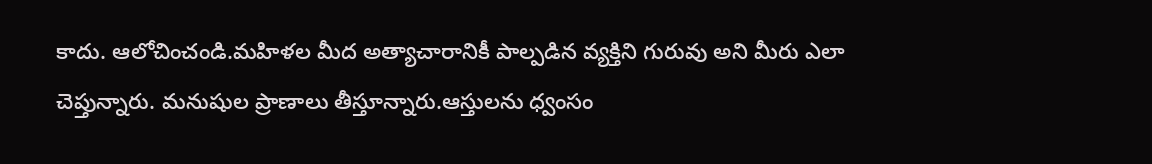కాదు. ఆలోచించండి.మహిళల మీద అత్యాచారానికీ పాల్పడిన వ్యక్తిని గురువు అని మీరు ఎలా చెప్తున్నారు. మనుషుల ప్రాణాలు తీస్తూన్నారు.ఆస్తులను ధ్వంసం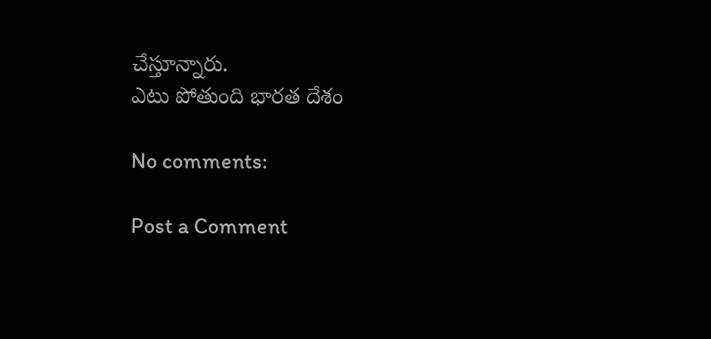చేస్తూన్నారు.
ఎటు పోతుంది భారత దేశం

No comments:

Post a Comment